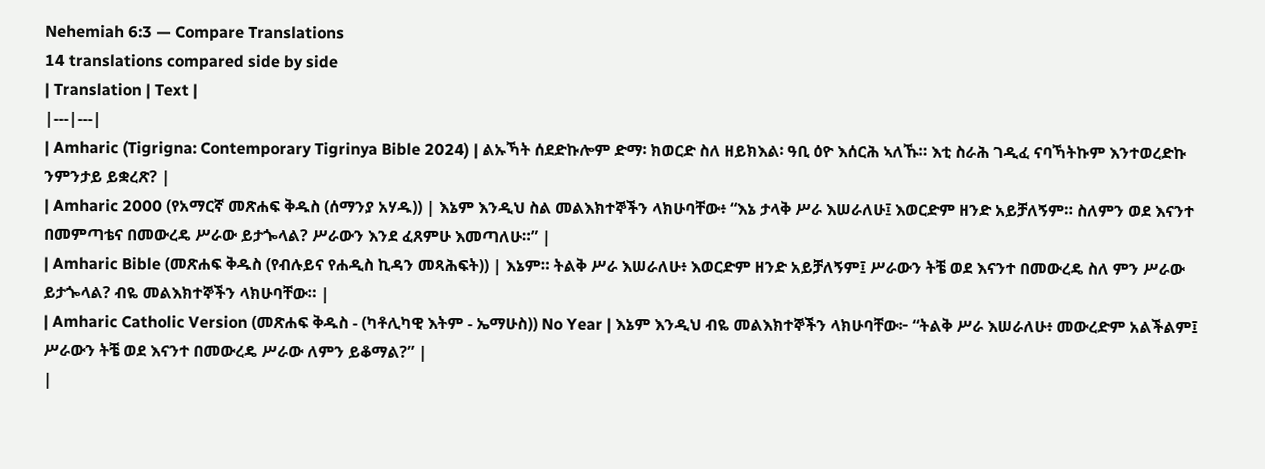Nehemiah 6:3 — Compare Translations
14 translations compared side by side
| Translation | Text |
|---|---|
| Amharic (Tigrigna: Contemporary Tigrinya Bible 2024) | ልኡኻት ሰደድኩሎም ድማ፡ ክወርድ ስለ ዘይክእል፡ ዓቢ ዕዮ እሰርሕ ኣለኹ። እቲ ስራሕ ገዲፈ ናባኻትኩም እንተወረድኩ ንምንታይ ይቋረጽ? |
| Amharic 2000 (የአማርኛ መጽሐፍ ቅዱስ (ሰማንያ አሃዱ)) | እኔም እንዲህ ስል መልእክተኞችን ላክሁባቸው፥ “እኔ ታላቅ ሥራ እሠራለሁ፤ እወርድም ዘንድ አይቻለኝም። ስለምን ወደ እናንተ በመምጣቴና በመውረዴ ሥራው ይታጐላል? ሥራውን እንደ ፈጸምሁ እመጣለሁ።” |
| Amharic Bible (መጽሐፍ ቅዱስ (የብሉይና የሐዲስ ኪዳን መጻሕፍት)) | እኔም። ትልቅ ሥራ እሠራለሁ፥ እወርድም ዘንድ አይቻለኝም፤ ሥራውን ትቼ ወደ እናንተ በመውረዴ ስለ ምን ሥራው ይታጐላል? ብዬ መልእክተኞችን ላክሁባቸው። |
| Amharic Catholic Version (መጽሐፍ ቅዱስ - (ካቶሊካዊ እትም - ኤማሁስ)) No Year | እኔም እንዲህ ብዬ መልእክተኞችን ላክሁባቸው፦ “ትልቅ ሥራ እሠራለሁ፥ መውረድም አልችልም፤ ሥራውን ትቼ ወደ እናንተ በመውረዴ ሥራው ለምን ይቆማል?” |
|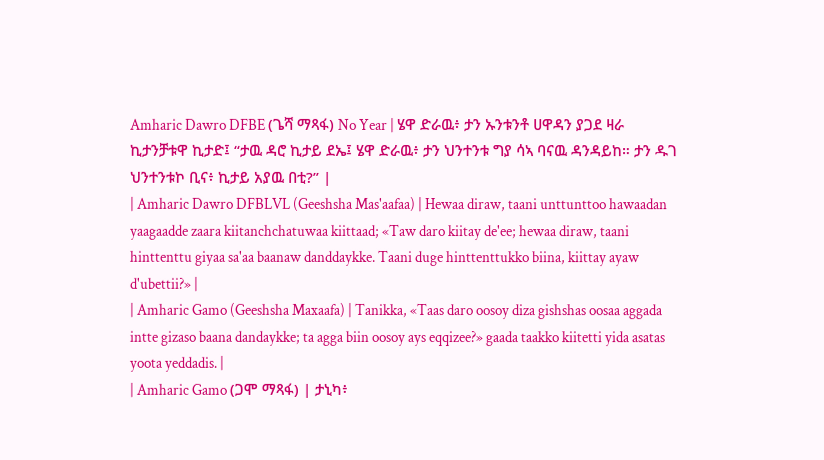Amharic Dawro DFBE (ጌሻ ማጻፋ) No Year | ሄዋ ድራዉ፥ ታን ኡንቱንቶ ሀዋዳን ያጋደ ዛራ ኪታንቻቱዋ ኪታድ፤ “ታዉ ዳሮ ኪታይ ደኤ፤ ሄዋ ድራዉ፥ ታን ህንተንቱ ግያ ሳኣ ባናዉ ዳንዳይከ። ታን ዱገ ህንተንቱኮ ቢና፥ ኪታይ አያዉ በቲ?” |
| Amharic Dawro DFBLVL (Geeshsha Mas'aafaa) | Hewaa diraw, taani unttunttoo hawaadan yaagaadde zaara kiitanchchatuwaa kiittaad; «Taw daro kiitay de'ee; hewaa diraw, taani hinttenttu giyaa sa'aa baanaw danddaykke. Taani duge hinttenttukko biina, kiittay ayaw d'ubettii?» |
| Amharic Gamo (Geeshsha Maxaafa) | Tanikka, «Taas daro oosoy diza gishshas oosaa aggada intte gizaso baana dandaykke; ta agga biin oosoy ays eqqizee?» gaada taakko kiitetti yida asatas yoota yeddadis. |
| Amharic Gamo (ጋሞ ማጻፋ) | ታኒካ፥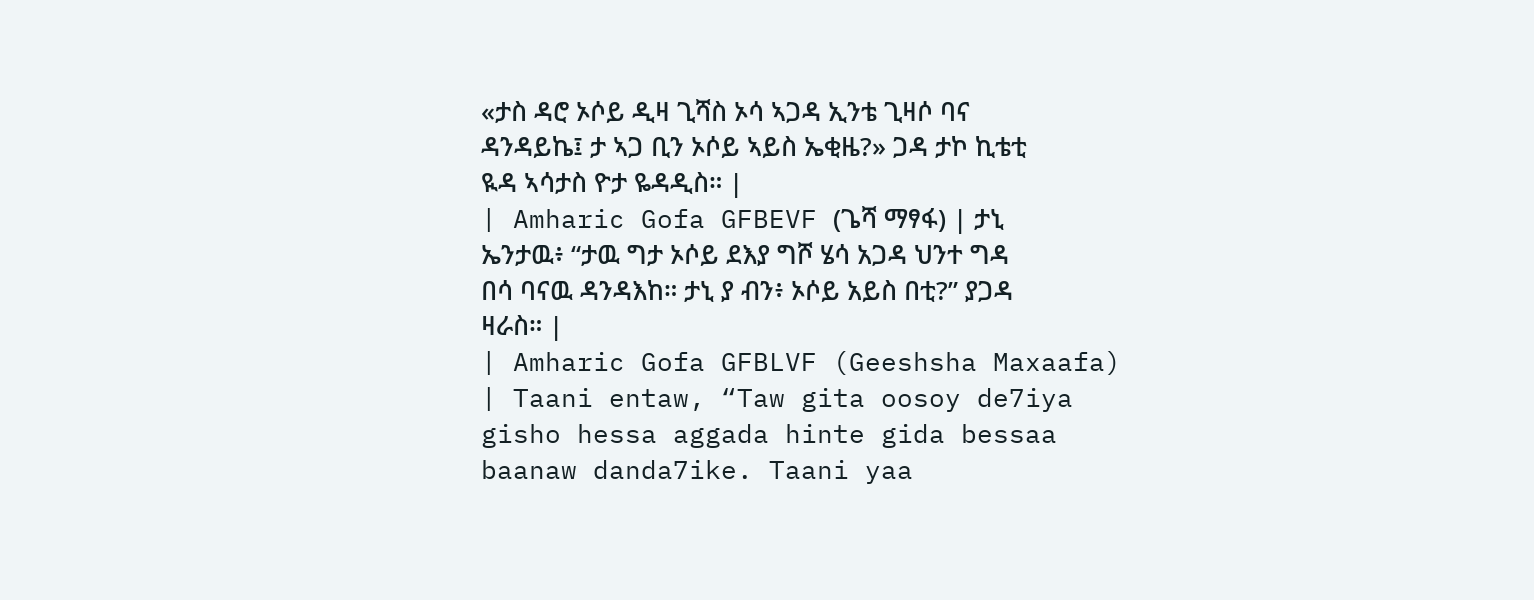«ታስ ዳሮ ኦሶይ ዲዛ ጊሻስ ኦሳ ኣጋዳ ኢንቴ ጊዛሶ ባና ዳንዳይኬ፤ ታ ኣጋ ቢን ኦሶይ ኣይስ ኤቂዜ?» ጋዳ ታኮ ኪቴቲ ዪዳ ኣሳታስ ዮታ ዬዳዲስ። |
| Amharic Gofa GFBEVF (ጌሻ ማፃፋ) | ታኒ ኤንታዉ፥ “ታዉ ግታ ኦሶይ ደእያ ግሾ ሄሳ አጋዳ ህንተ ግዳ በሳ ባናዉ ዳንዳእከ። ታኒ ያ ብን፥ ኦሶይ አይስ በቲ?” ያጋዳ ዛራስ። |
| Amharic Gofa GFBLVF (Geeshsha Maxaafa) | Taani entaw, “Taw gita oosoy de7iya gisho hessa aggada hinte gida bessaa baanaw danda7ike. Taani yaa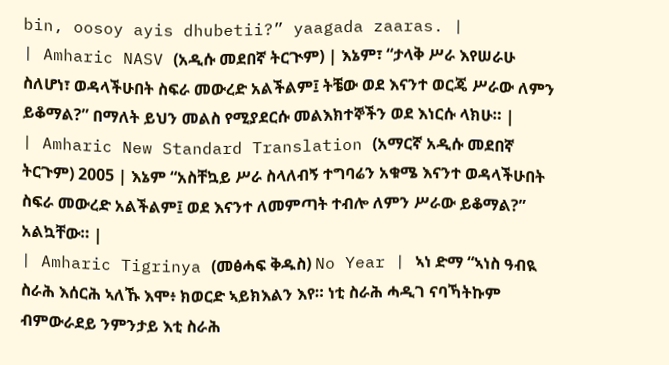bin, oosoy ayis dhubetii?” yaagada zaaras. |
| Amharic NASV (አዲሱ መደበኛ ትርጒም) | እኔም፣ “ታላቅ ሥራ እየሠራሁ ስለሆነ፣ ወዳላችሁበት ስፍራ መውረድ አልችልም፤ ትቼው ወደ እናንተ ወርጄ ሥራው ለምን ይቆማል?” በማለት ይህን መልስ የሚያደርሱ መልእክተኞችን ወደ እነርሱ ላክሁ። |
| Amharic New Standard Translation (አማርኛ አዲሱ መደበኛ ትርጉም) 2005 | እኔም “አስቸኳይ ሥራ ስላለብኝ ተግባሬን አቁሜ እናንተ ወዳላችሁበት ስፍራ መውረድ አልችልም፤ ወደ እናንተ ለመምጣት ተብሎ ለምን ሥራው ይቆማል?” አልኳቸው። |
| Amharic Tigrinya (መፅሓፍ ቅዱስ) No Year | ኣነ ድማ “ኣነስ ዓብዪ ስራሕ እሰርሕ ኣለኹ እሞ፥ ክወርድ ኣይክእልን እየ። ነቲ ስራሕ ሓዲገ ናባኻትኩም ብምውራደይ ንምንታይ እቲ ስራሕ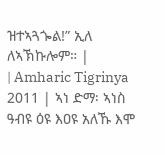ዝተኣጓጐል!” ኢለ ለኣኽኩሎም። |
| Amharic Tigrinya 2011 | ኣነ ድማ፡ ኣነስ ዓብዩ ዕዩ እዐዩ አለኹ እሞ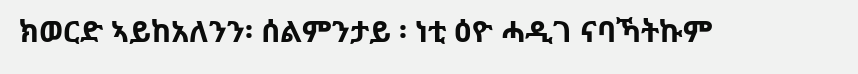ክወርድ ኣይከአለንን፡ ሰልምንታይ ፡ ነቲ ዕዮ ሓዲገ ናባኻትኩም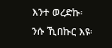እንተ ወረድኩ፡ ንሱ ኺበኩር እዩ፡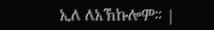ኢለ ለአኽኩሎም። |